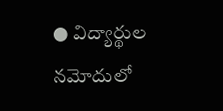● విద్యార్థుల నమోదులో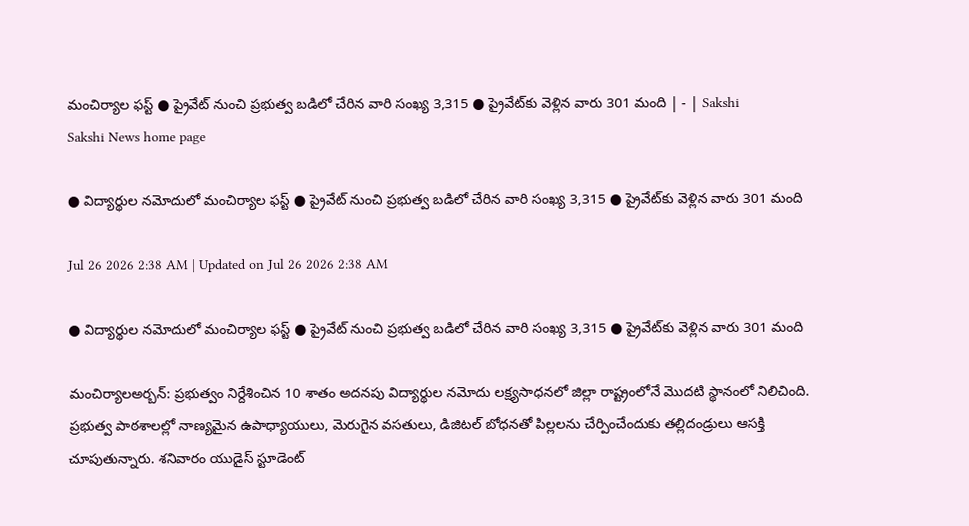మంచిర్యాల ఫస్ట్‌ ● ప్రైవేట్‌ నుంచి ప్రభుత్వ బడిలో చేరిన వారి సంఖ్య 3,315 ● ప్రైవేట్‌కు వెళ్లిన వారు 301 మంది | - | Sakshi
Sakshi News home page

● విద్యార్థుల నమోదులో మంచిర్యాల ఫస్ట్‌ ● ప్రైవేట్‌ నుంచి ప్రభుత్వ బడిలో చేరిన వారి సంఖ్య 3,315 ● ప్రైవేట్‌కు వెళ్లిన వారు 301 మంది

Jul 26 2026 2:38 AM | Updated on Jul 26 2026 2:38 AM

● విద్యార్థుల నమోదులో మంచిర్యాల ఫస్ట్‌ ● ప్రైవేట్‌ నుంచి ప్రభుత్వ బడిలో చేరిన వారి సంఖ్య 3,315 ● ప్రైవేట్‌కు వెళ్లిన వారు 301 మంది

మంచిర్యాలఅర్బన్‌: ప్రభుత్వం నిర్దేశించిన 10 శాతం అదనపు విద్యార్థుల నమోదు లక్ష్యసాధనలో జిల్లా రాష్ట్రంలోనే మొదటి స్థానంలో నిలిచింది. ప్రభుత్వ పాఠశాలల్లో నాణ్యమైన ఉపాధ్యాయులు, మెరుగైన వసతులు, డిజిటల్‌ బోధనతో పిల్లలను చేర్పించేందుకు తల్లిదండ్రులు ఆసక్తి చూపుతున్నారు. శనివారం యుడైస్‌ స్టూడెంట్‌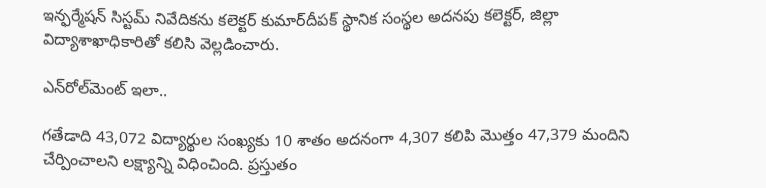ఇన్ఫర్మేషన్‌ సిస్టమ్‌ నివేదికను కలెక్టర్‌ కుమార్‌దీపక్‌ స్థానిక సంస్థల అదనపు కలెక్టర్‌, జిల్లా విద్యాశాఖాధికారితో కలిసి వెల్లడించారు.

ఎన్‌రోల్‌మెంట్‌ ఇలా..

గతేడాది 43,072 విద్యార్థుల సంఖ్యకు 10 శాతం అదనంగా 4,307 కలిపి మొత్తం 47,379 మందిని చేర్పించాలని లక్ష్యాన్ని విధించింది. ప్రస్తుతం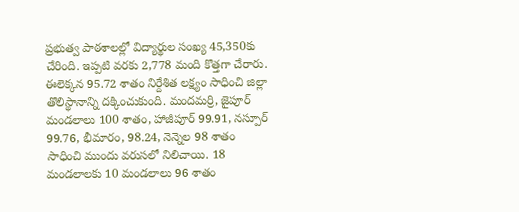ప్రభుత్వ పాఠశాలల్లో విద్యార్థుల సంఖ్య 45,350కు చేరింది. ఇప్పటి వరకు 2,778 మంది కొత్తగా చేరారు. ఈలెక్కన 95.72 శాతం నిర్దేశిత లక్ష్యం సాధించి జిల్లా తొలిస్థానాన్ని దక్కించుకుంది. మందమర్రి, జైపూర్‌ మండలాలు 100 శాతం, హాజీపూర్‌ 99.91, నస్పూర్‌ 99.76, భీమారం, 98.24, నెన్నెల 98 శాతం సాధించి ముందు వరుసలో నిలిచాయి. 18 మండలాలకు 10 మండలాలు 96 శాతం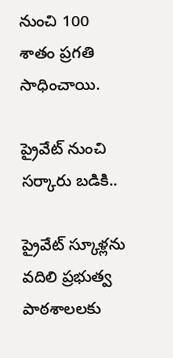నుంచి 100 శాతం ప్రగతి సాధించాయి.

ప్రైవేట్‌ నుంచి సర్కారు బడికి..

ప్రైవేట్‌ స్కూళ్లను వదిలి ప్రభుత్వ పాఠశాలలకు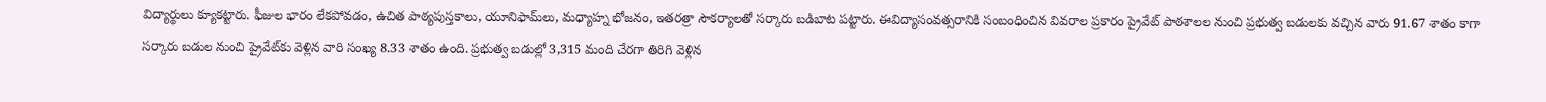విద్యార్థులు క్యూకట్టారు. ఫీజుల భారం లేకపోవడం, ఉచిత పాఠ్యపుస్తకాలు, యూనిఫామ్‌లు, మధ్యాహ్న భోజనం, ఇతరత్రా సౌకర్యాలతో సర్కారు బడిబాట పట్టారు. ఈవిద్యాసంవత్సరానికి సంబంధించిన వివరాల ప్రకారం ప్రైవేట్‌ పాఠశాలల నుంచి ప్రభుత్వ బడులకు వచ్చిన వారు 91.67 శాతం కాగా సర్కారు బడుల నుంచి ప్రైవేట్‌కు వెళ్లిన వారి సంఖ్య 8.33 శాతం ఉంది. ప్రభుత్వ బడుల్లో 3,315 మంది చేరగా తిరిగి వెళ్లిన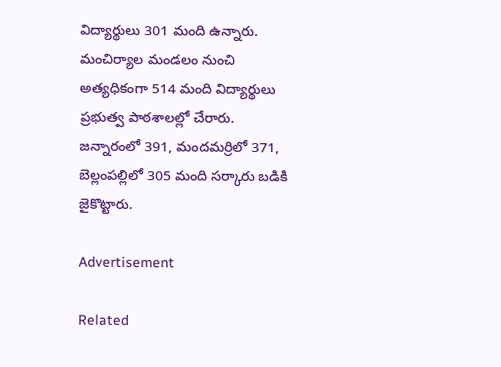విద్యార్థులు 301 మంది ఉన్నారు. మంచిర్యాల మండలం నుంచి అత్యధికంగా 514 మంది విద్యార్థులు ప్రభుత్వ పాఠశాలల్లో చేరారు. జన్నారంలో 391, మందమర్రిలో 371, బెల్లంపల్లిలో 305 మంది సర్కారు బడికి జైకొట్టారు.

Advertisement

Related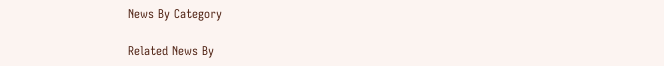News By Category

Related News By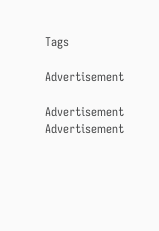Tags

Advertisement

Advertisement
Advertisement